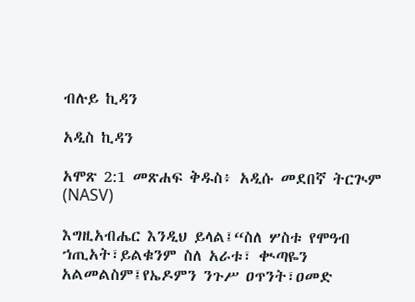ብሉይ ኪዳን

አዲስ ኪዳን

አሞጽ 2:1 መጽሐፍ ቅዱስ፥ አዲሱ መደበኛ ትርጒም (NASV)

እግዚአብሔር እንዲህ ይላል፤“ስለ ሦስቱ የሞዓብ ኀጢአት፣ይልቁንም ስለ አራቱ፣ ቊጣዬን አልመልስም፤የኤዶምን ንጉሥ ዐጥንት፣ዐመድ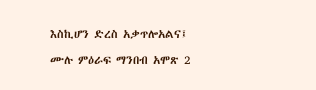እስኪሆን ድረስ አቃጥሎአልና፤

ሙሉ ምዕራፍ ማንበብ አሞጽ 2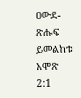ዐውደ-ጽሑፍ ይመልከቱ አሞጽ 2:1